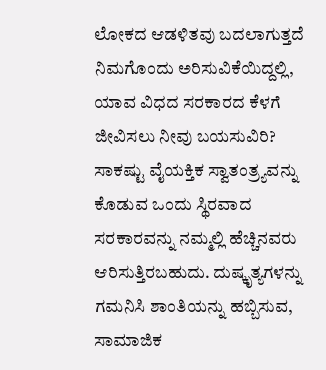ಲೋಕದ ಆಡಳಿತವು ಬದಲಾಗುತ್ತದೆ
ನಿಮಗೊಂದು ಅರಿಸುವಿಕೆಯಿದ್ದಲ್ಲಿ, ಯಾವ ವಿಧದ ಸರಕಾರದ ಕೆಳಗೆ ಜೀವಿಸಲು ನೀವು ಬಯಸುವಿರಿ? ಸಾಕಷ್ಟು ವೈಯಕ್ತಿಕ ಸ್ವಾತಂತ್ರ್ಯವನ್ನು ಕೊಡುವ ಒಂದು ಸ್ಥಿರವಾದ ಸರಕಾರವನ್ನು ನಮ್ಮಲ್ಲಿ ಹೆಚ್ಚಿನವರು ಆರಿಸುತ್ತಿರಬಹುದು. ದುಷ್ಕೃತ್ಯಗಳನ್ನು ಗಮನಿಸಿ ಶಾಂತಿಯನ್ನು ಹಬ್ಬಿಸುವ, ಸಾಮಾಜಿಕ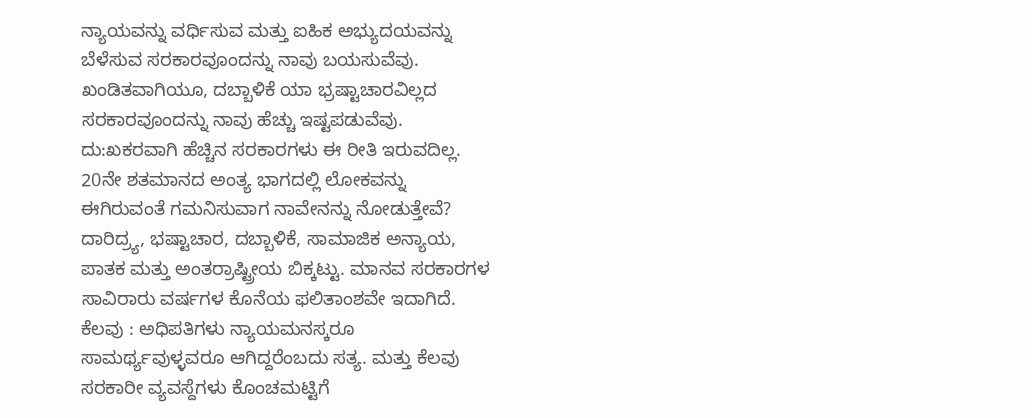ನ್ಯಾಯವನ್ನು ವರ್ಧಿಸುವ ಮತ್ತು ಐಹಿಕ ಅಭ್ಯುದಯವನ್ನು ಬೆಳೆಸುವ ಸರಕಾರವೂಂದನ್ನು ನಾವು ಬಯಸುವೆವು. ಖಂಡಿತವಾಗಿಯೂ, ದಬ್ಬಾಳಿಕೆ ಯಾ ಭ್ರಷ್ಟಾಚಾರವಿಲ್ಲದ ಸರಕಾರವೂಂದನ್ನು ನಾವು ಹೆಚ್ಚು ಇಷ್ಟಪಡುವೆವು.
ದು:ಖಕರವಾಗಿ ಹೆಚ್ಚಿನ ಸರಕಾರಗಳು ಈ ರೀತಿ ಇರುವದಿಲ್ಲ. 20ನೇ ಶತಮಾನದ ಅಂತ್ಯ ಭಾಗದಲ್ಲಿ ಲೋಕವನ್ನು ಈಗಿರುವಂತೆ ಗಮನಿಸುವಾಗ ನಾವೇನನ್ನು ನೋಡುತ್ತೇವೆ? ದಾರಿದ್ರ್ಯ, ಭಷ್ಟಾಚಾರ, ದಬ್ಬಾಳಿಕೆ, ಸಾಮಾಜಿಕ ಅನ್ಯಾಯ, ಪಾತಕ ಮತ್ತು ಅಂತರ್ರಾಷ್ಟ್ರೀಯ ಬಿಕ್ಕಟ್ಟು. ಮಾನವ ಸರಕಾರಗಳ ಸಾವಿರಾರು ವರ್ಷಗಳ ಕೊನೆಯ ಫಲಿತಾಂಶವೇ ಇದಾಗಿದೆ.
ಕೆಲವು : ಅಧಿಪತಿಗಳು ನ್ಯಾಯಮನಸ್ಕರೂ ಸಾಮರ್ಥ್ಯವುಳ್ಳವರೂ ಆಗಿದ್ದರೆಂಬದು ಸತ್ಯ. ಮತ್ತು ಕೆಲವು ಸರಕಾರೀ ವ್ಯವಸ್ದೆಗಳು ಕೊಂಚಮಟ್ಟಿಗೆ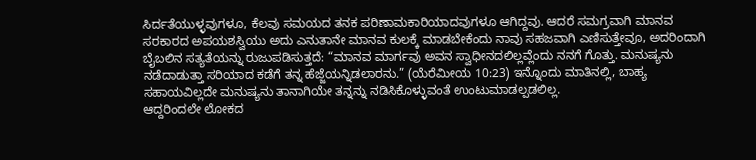ಸಿರ್ದತೆಯುಳ್ಳವುಗಳೂ, ಕೆಲವು ಸಮಯದ ತನಕ ಪರಿಣಾಮಕಾರಿಯಾದವುಗಳೂ ಆಗಿದ್ದವು. ಆದರೆ ಸಮಗ್ರವಾಗಿ ಮಾನವ ಸರಕಾರದ ಅಪಯಶಸ್ವಿಯು ಅದು ಎನುತಾನೇ ಮಾನವ ಕುಲಕ್ಕೆ ಮಾಡಬೇಕೆಂದು ನಾವು ಸಹಜವಾಗಿ ಎಣಿಸುತ್ತೇವೂ, ಅದರಿಂದಾಗಿ ಬೈಬಲಿನ ಸತ್ಯತೆಯನ್ನು ರುಜುಪಡಿಸುತ್ತದೆ: “ಮಾನವ ಮಾರ್ಗವು ಅವನ ಸ್ವಾಧೀನದಲಿಲ್ಲವ್ಲೆಂದು ನನಗೆ ಗೊತ್ತು. ಮನುಷ್ಯನು ನಡೆದಾಡುತ್ತಾ ಸರಿಯಾದ ಕಡೆಗೆ ತನ್ನ ಹೆಜ್ಜೆಯನ್ನಿಡಲಾರನು.” (ಯೆರೆಮೀಯ 10:23) ಇನ್ನೊಂದು ಮಾತಿನಲ್ಲಿ, ಬಾಹ್ಯ ಸಹಾಯವಿಲ್ಲದೇ ಮನುಷ್ಯನು ತಾನಾಗಿಯೇ ತನ್ನನ್ನು ನಡಿಸಿಕೊಳ್ಳುವಂತೆ ಉಂಟುಮಾಡಲ್ಪಡಲಿಲ್ಲ.
ಆದ್ದರಿಂದಲೇ ಲೋಕದ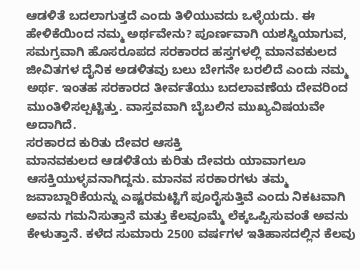ಆಡಳಿತೆ ಬದಲಾಗುತ್ತದೆ ಎಂದು ತಿಳಿಯುವದು ಒಳ್ಳೆಯದು. ಈ ಹೇಳಿಕೆಯಿಂದ ನಮ್ಮ ಅರ್ಥವೇನು? ಪೂರ್ಣವಾಗಿ ಯಶಸ್ವಿಯಾಗುವ, ಸಮಗ್ರವಾಗಿ ಹೊಸರೂಪದ ಸರಕಾರದ ಹಸ್ತಗಳಲ್ಲಿ ಮಾನವಕುಲದ ಜೀವಿತಗಳ ದೈನಿಕ ಅಡಳಿತವು ಬಲು ಬೇಗನೇ ಬರಲಿದೆ ಎಂದು ನಮ್ಮ ಅರ್ಥ. ಇಂತಹ ಸರಕಾರದ ತೀರ್ವತೆಯು ಬದಲಾವಣೆಯ ದೇವರಿಂದ ಮುಂತಿಳಿಸಲ್ಪಟ್ಟಿತ್ತು. ವಾಸ್ತವವಾಗಿ ಬೈಬಲಿನ ಮುಖ್ಯವಿಷಯವೇ ಅದಾಗಿದೆ.
ಸರಕಾರದ ಕುರಿತು ದೇವರ ಆಸಕ್ತಿ
ಮಾನವಕುಲದ ಆಡಳಿತೆಯ ಕುರಿತು ದೇವರು ಯಾವಾಗಲೂ ಆಸಕ್ತಿಯುಳ್ಳವನಾಗಿದ್ದನು. ಮಾನವ ಸರಕಾರಗಳು ತಮ್ಮ ಜವಾಬ್ದಾರಿಕೆಯನ್ನು ಎಷ್ಟರಮಟ್ಟಿಗೆ ಪೂರೈಸುತ್ತಿವೆ ಎಂದು ನಿಕಟವಾಗಿ ಅವನು ಗಮನಿಸುತ್ತಾನೆ ಮತ್ತು ಕೆಲವೂಮ್ಮೆ ಲೆಕ್ಕಒಪ್ಪಿಸುವಂತೆ ಅವನು ಕೇಳುತ್ತಾನೆ. ಕಳೆದ ಸುಮಾರು 2500 ವರ್ಷಗಳ ಇತಿಹಾಸದಲ್ಲಿನ ಕೆಲವು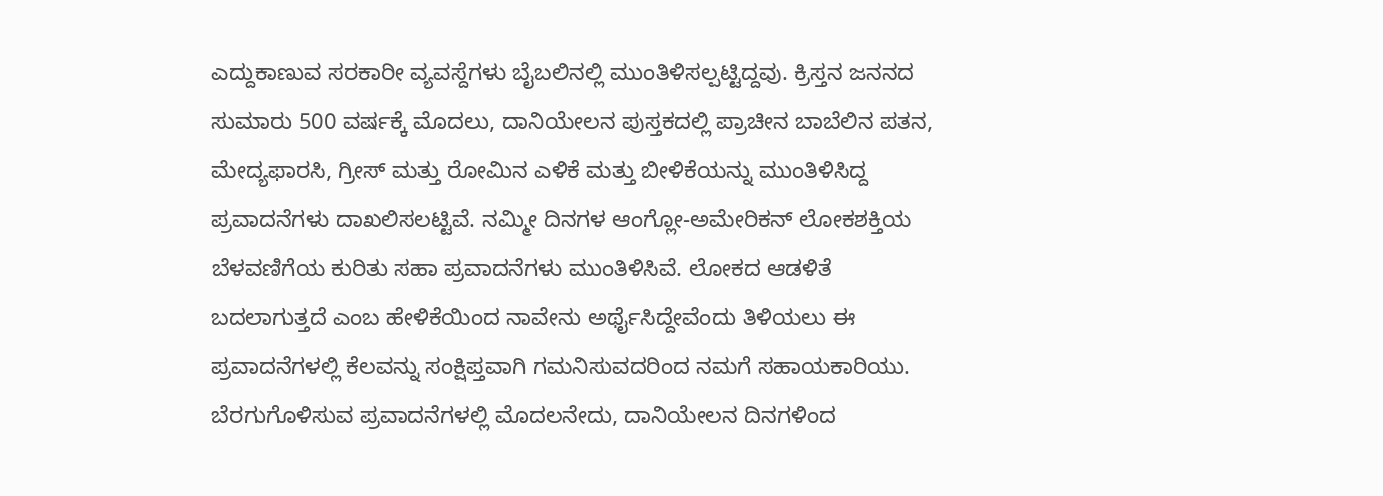ಎದ್ದುಕಾಣುವ ಸರಕಾರೀ ವ್ಯವಸ್ದೆಗಳು ಬೈಬಲಿನಲ್ಲಿ ಮುಂತಿಳಿಸಲ್ಪಟ್ಟಿದ್ದವು. ಕ್ರಿಸ್ತನ ಜನನದ ಸುಮಾರು 500 ವರ್ಷಕ್ಕೆ ಮೊದಲು, ದಾನಿಯೇಲನ ಪುಸ್ತಕದಲ್ಲಿ ಪ್ರಾಚೀನ ಬಾಬೆಲಿನ ಪತನ, ಮೇದ್ಯಫಾರಸಿ, ಗ್ರೀಸ್ ಮತ್ತು ರೋಮಿನ ಎಳಿಕೆ ಮತ್ತು ಬೀಳಿಕೆಯನ್ನು ಮುಂತಿಳಿಸಿದ್ದ ಪ್ರವಾದನೆಗಳು ದಾಖಲಿಸಲಟ್ಟಿವೆ. ನಮ್ಮೀ ದಿನಗಳ ಆಂಗ್ಲೋ-ಅಮೇರಿಕನ್ ಲೋಕಶಕ್ತಿಯ ಬೆಳವಣಿಗೆಯ ಕುರಿತು ಸಹಾ ಪ್ರವಾದನೆಗಳು ಮುಂತಿಳಿಸಿವೆ. ಲೋಕದ ಆಡಳಿತೆ ಬದಲಾಗುತ್ತದೆ ಎಂಬ ಹೇಳಿಕೆಯಿಂದ ನಾವೇನು ಅರ್ಥೈಸಿದ್ದೇವೆಂದು ತಿಳಿಯಲು ಈ ಪ್ರವಾದನೆಗಳಲ್ಲಿ ಕೆಲವನ್ನು ಸಂಕ್ಷಿಪ್ತವಾಗಿ ಗಮನಿಸುವದರಿಂದ ನಮಗೆ ಸಹಾಯಕಾರಿಯು.
ಬೆರಗುಗೊಳಿಸುವ ಪ್ರವಾದನೆಗಳಲ್ಲಿ ಮೊದಲನೇದು, ದಾನಿಯೇಲನ ದಿನಗಳಿಂದ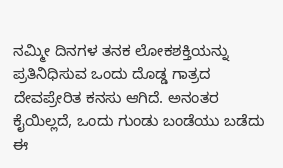ನಮ್ಮೀ ದಿನಗಳ ತನಕ ಲೋಕಶಕ್ತಿಯನ್ನು ಪ್ರತಿನಿಧಿಸುವ ಒಂದು ದೊಡ್ಡ ಗಾತ್ರದ ದೇವಪ್ರೇರಿತ ಕನಸು ಆಗಿದೆ. ಅನಂತರ ಕೈಯಿಲ್ಲದೆ, ಒಂದು ಗುಂಡು ಬಂಡೆಯು ಬಡೆದು ಈ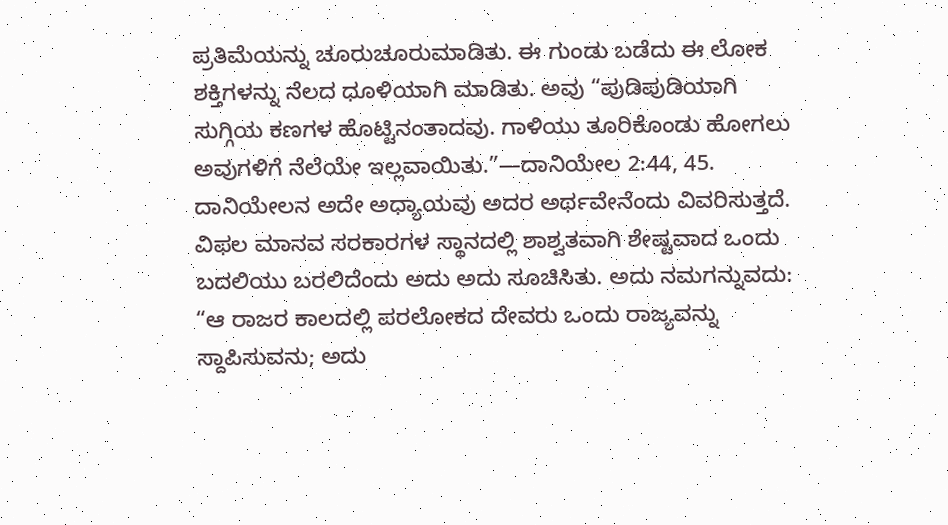ಪ್ರತಿಮೆಯನ್ನು ಚೂರುಚೂರುಮಾಡಿತು. ಈ ಗುಂಡು ಬಡೆದು ಈ ಲೋಕ ಶಕ್ತಿಗಳನ್ನು ನೆಲದ ಧೂಳಿಯಾಗಿ ಮಾಡಿತು. ಅವು “ಪುಡಿಪುಡಿಯಾಗಿ ಸುಗ್ಗಿಯ ಕಣಗಳ ಹೊಟ್ಟಿನಂತಾದವು. ಗಾಳಿಯು ತೂರಿಕೊಂಡು ಹೋಗಲು ಅವುಗಳಿಗೆ ನೆಲೆಯೇ ಇಲ್ಲವಾಯಿತು.”—ದಾನಿಯೇಲ 2:44, 45.
ದಾನಿಯೇಲನ ಅದೇ ಅಧ್ಯಾಯವು ಅದರ ಅರ್ಥವೇನೆಂದು ವಿವರಿಸುತ್ತದೆ. ವಿಫಲ ಮಾನವ ಸರಕಾರಗಳ ಸ್ಥಾನದಲ್ಲಿ ಶಾಶ್ವತವಾಗಿ ಶೇಷ್ಟವಾದ ಒಂದು ಬದಲಿಯು ಬರಲಿದೆಂದು ಅದು ಅದು ಸೂಚಿಸಿತು. ಅದು ನಮಗನ್ನುವದು: “ಆ ರಾಜರ ಕಾಲದಲ್ಲಿ ಪರಲೋಕದ ದೇವರು ಒಂದು ರಾಜ್ಯವನ್ನು ಸ್ದಾಪಿಸುವನು; ಅದು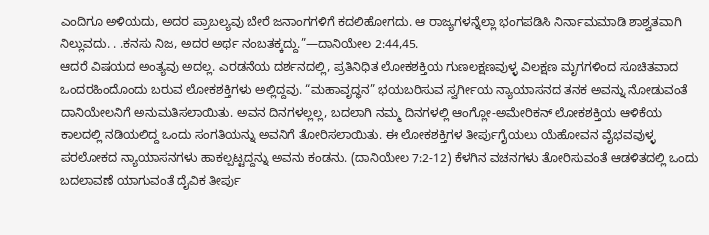ಎಂದಿಗೂ ಅಳಿಯದು, ಅದರ ಪ್ರಾಬಲ್ಯವು ಬೇರೆ ಜನಾಂಗಗಳಿಗೆ ಕದಲಿಹೋಗದು. ಆ ರಾಜ್ಯಗಳನ್ನೆಲ್ಲಾ ಭಂಗಪಡಿಸಿ ನಿರ್ನಾಮಮಾಡಿ ಶಾಶ್ವತವಾಗಿ ನಿಲ್ಲುವದು. . .ಕನಸು ನಿಜ, ಅದರ ಅರ್ಥ ನಂಬತಕ್ಕದ್ದು.”—ದಾನಿಯೇಲ 2:44,45.
ಆದರೆ ವಿಷಯದ ಅಂತ್ಯವು ಅದಲ್ಲ. ಎರಡನೆಯ ದರ್ಶನದಲ್ಲಿ, ಪ್ರತಿನಿಧಿತ ಲೋಕಶಕ್ತಿಯ ಗುಣಲಕ್ಷಣವುಳ್ಳ ವಿಲಕ್ಷಣ ಮೃಗಗಳಿಂದ ಸೂಚಿತವಾದ ಒಂದರಹಿಂದೊಂದು ಬರುವ ಲೋಕಶಕ್ತಿಗಳು ಅಲ್ಲಿದ್ದವು. “ಮಹಾವೃದ್ಧನ” ಭಯಬರಿಸುವ ಸ್ವರ್ಗೀಯ ನ್ಯಾಯಾಸನದ ತನಕ ಅವನ್ನು ನೋಡುವಂತೆ ದಾನಿಯೇಲನಿಗೆ ಅನುಮತಿಸಲಾಯಿತು. ಅವನ ದಿನಗಳಲ್ಲಲ್ಲ, ಬದಲಾಗಿ ನಮ್ಮ ದಿನಗಳಲ್ಲಿ ಆಂಗ್ಲೋ-ಅಮೇರಿಕನ್ ಲೋಕಶಕ್ತಿಯ ಆಳಿಕೆಯ ಕಾಲದಲ್ಲಿ ನಡಿಯಲಿದ್ದ ಒಂದು ಸಂಗತಿಯನ್ನು ಅವನಿಗೆ ತೋರಿಸಲಾಯಿತು. ಈ ಲೋಕಶಕ್ತಿಗಳ ತೀರ್ಪುಗೈಯಲು ಯೆಹೋವನ ವೈಭವವುಳ್ಳ ಪರಲೋಕದ ನ್ಯಾಯಾಸನಗಳು ಹಾಕಲ್ಪಟ್ಟದ್ದನ್ನು ಅವನು ಕಂಡನು. (ದಾನಿಯೇಲ 7:2-12) ಕೆಳಗಿನ ವಚನಗಳು ತೋರಿಸುವಂತೆ ಆಡಳಿತದಲ್ಲಿ ಒಂದು ಬದಲಾವಣೆ ಯಾಗುವಂತೆ ದೈವಿಕ ತೀರ್ಪು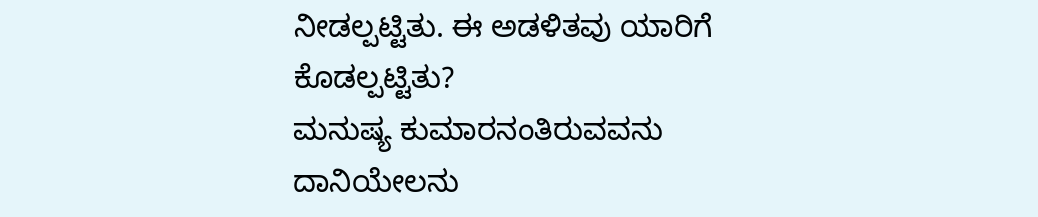ನೀಡಲ್ಪಟ್ಟಿತು. ಈ ಅಡಳಿತವು ಯಾರಿಗೆ ಕೊಡಲ್ಪಟ್ಟಿತು?
ಮನುಷ್ಯ ಕುಮಾರನಂತಿರುವವನು
ದಾನಿಯೇಲನು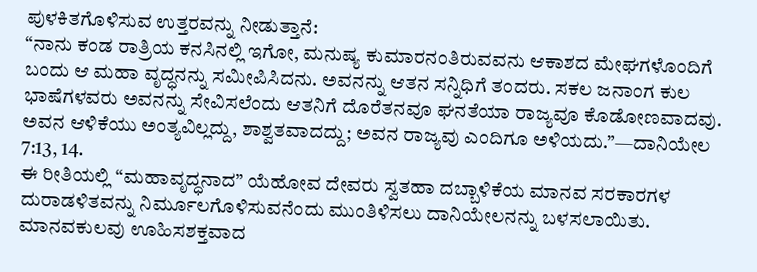ಪುಳಕಿತಗೊಳಿಸುವ ಉತ್ತರವನ್ನು ನೀಡುತ್ತಾನೆ:
“ನಾನು ಕಂಡ ರಾತ್ರಿಯ ಕನಸಿನಲ್ಲಿ ಇಗೋ, ಮನುಷ್ಯ ಕುಮಾರನಂತಿರುವವನು ಆಕಾಶದ ಮೇಘಗಳೊಂದಿಗೆ ಬಂದು ಆ ಮಹಾ ವೃದ್ಧನನ್ನು ಸಮೀಪಿಸಿದನು. ಅವನನ್ನು ಆತನ ಸನ್ನಿಧಿಗೆ ತಂದರು. ಸಕಲ ಜನಾಂಗ ಕುಲ ಭಾಷೆಗಳವರು ಅವನನ್ನು ಸೇವಿಸಲೆಂದು ಆತನಿಗೆ ದೊರೆತನವೂ ಘನತೆಯಾ ರಾಜ್ಯವೂ ಕೊಡೋಣವಾದವು. ಅವನ ಆಳಿಕೆಯು ಅಂತ್ಯವಿಲ್ಲದ್ದು, ಶಾಶ್ವತವಾದದ್ದು; ಅವನ ರಾಜ್ಯವು ಎಂದಿಗೂ ಅಳಿಯದು.”—ದಾನಿಯೇಲ 7:13, 14.
ಈ ರೀತಿಯಲ್ಲಿ “ಮಹಾವೃದ್ಧನಾದ” ಯೆಹೋವ ದೇವರು ಸ್ವತಹಾ ದಬ್ಬಾಳಿಕೆಯ ಮಾನವ ಸರಕಾರಗಳ ದುರಾಡಳಿತವನ್ನು ನಿರ್ಮೂಲಗೊಳಿಸುವನೆಂದು ಮುಂತಿಳಿಸಲು ದಾನಿಯೇಲನನ್ನು ಬಳಸಲಾಯಿತು. ಮಾನವಕುಲವು ಊಹಿಸಶಕ್ತವಾದ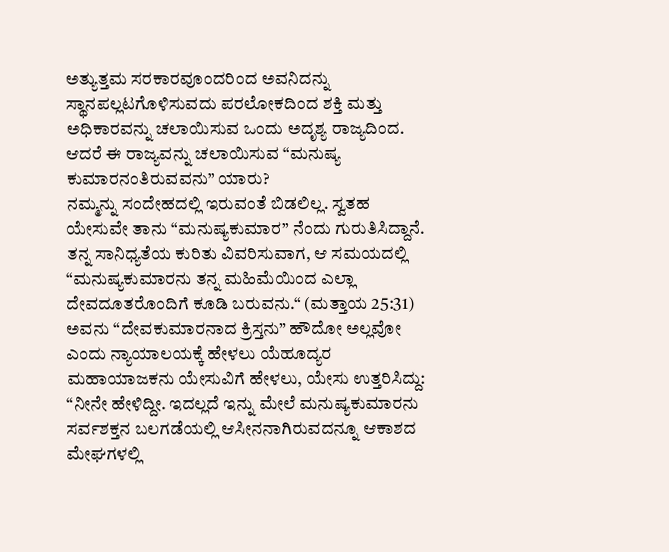ಅತ್ಯುತ್ತಮ ಸರಕಾರವೂಂದರಿಂದ ಅವನಿದನ್ನು ಸ್ಥಾನಪಲ್ಲಟಗೊಳಿಸುವದು ಪರಲೋಕದಿಂದ ಶಕ್ತಿ ಮತ್ತು ಅಧಿಕಾರವನ್ನು ಚಲಾಯಿಸುವ ಒಂದು ಅದೃಶ್ಯ ರಾಜ್ಯದಿಂದ. ಆದರೆ ಈ ರಾಜ್ಯವನ್ನು ಚಲಾಯಿಸುವ “ಮನುಷ್ಯ ಕುಮಾರನಂತಿರುವವನು” ಯಾರು?
ನಮ್ಮನ್ನು ಸಂದೇಹದಲ್ಲಿ ಇರುವಂತೆ ಬಿಡಲಿಲ್ಲ. ಸ್ವತಹ ಯೇಸುವೇ ತಾನು “ಮನುಷ್ಯಕುಮಾರ” ನೆಂದು ಗುರುತಿಸಿದ್ದಾನೆ. ತನ್ನ ಸಾನಿಧ್ಯತೆಯ ಕುರಿತು ವಿವರಿಸುವಾಗ, ಆ ಸಮಯದಲ್ಲಿ “ಮನುಷ್ಯಕುಮಾರನು ತನ್ನ ಮಹಿಮೆಯಿಂದ ಎಲ್ಲಾ ದೇವದೂತರೊಂದಿಗೆ ಕೂಡಿ ಬರುವನು.“ (ಮತ್ತಾಯ 25:31) ಅವನು “ದೇವಕುಮಾರನಾದ ಕ್ರಿಸ್ತನು” ಹೌದೋ ಅಲ್ಲವೋ ಎಂದು ನ್ಯಾಯಾಲಯಕ್ಕೆ ಹೇಳಲು ಯೆಹೂದ್ಯರ ಮಹಾಯಾಜಕನು ಯೇಸುವಿಗೆ ಹೇಳಲು, ಯೇಸು ಉತ್ತರಿಸಿದ್ದು: “ನೀನೇ ಹೇಳಿದ್ದೀ. ಇದಲ್ಲದೆ ಇನ್ನು ಮೇಲೆ ಮನುಷ್ಯಕುಮಾರನು ಸರ್ವಶಕ್ತನ ಬಲಗಡೆಯಲ್ಲಿ ಆಸೀನನಾಗಿರುವದನ್ನೂ ಆಕಾಶದ ಮೇಘಗಳಲ್ಲಿ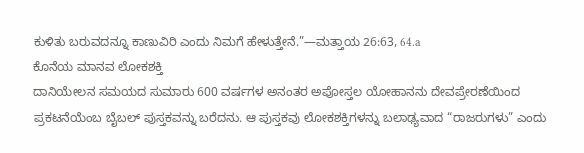ಕುಳಿತು ಬರುವದನ್ನೂ ಕಾಣುವಿರಿ ಎಂದು ನಿಮಗೆ ಹೇಳುತ್ತೇನೆ.”—ಮತ್ತಾಯ 26:63, 64.a
ಕೊನೆಯ ಮಾನವ ಲೋಕಶಕ್ತಿ
ದಾನಿಯೇಲನ ಸಮಯದ ಸುಮಾರು 600 ವರ್ಷಗಳ ಅನಂತರ ಅಪೋಸ್ತಲ ಯೋಹಾನನು ದೇವಪ್ರೇರಣೆಯಿಂದ ಪ್ರಕಟನೆಯೆಂಬ ಬೈಬಲ್ ಪುಸ್ತಕವನ್ನು ಬರೆದನು. ಆ ಪುಸ್ತಕವು ಲೋಕಶಕ್ತಿಗಳನ್ನು ಬಲಾಢ್ಯವಾದ “ರಾಜರುಗಳು” ಎಂದು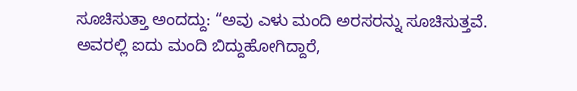ಸೂಚಿಸುತ್ತಾ ಅಂದದ್ದು: “ಅವು ಎಳು ಮಂದಿ ಅರಸರನ್ನು ಸೂಚಿಸುತ್ತವೆ. ಅವರಲ್ಲಿ ಐದು ಮಂದಿ ಬಿದ್ದುಹೋಗಿದ್ದಾರೆ,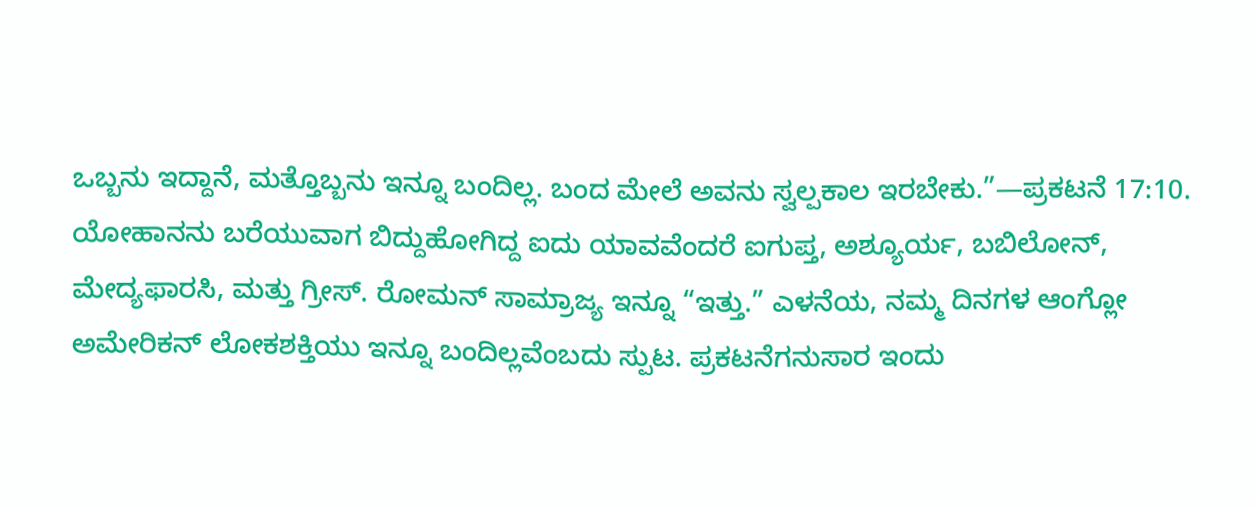ಒಬ್ಬನು ಇದ್ದಾನೆ, ಮತ್ತೊಬ್ಬನು ಇನ್ನೂ ಬಂದಿಲ್ಲ. ಬಂದ ಮೇಲೆ ಅವನು ಸ್ವಲ್ಪಕಾಲ ಇರಬೇಕು.”—ಪ್ರಕಟನೆ 17:10.
ಯೋಹಾನನು ಬರೆಯುವಾಗ ಬಿದ್ದುಹೋಗಿದ್ದ ಐದು ಯಾವವೆಂದರೆ ಐಗುಪ್ತ, ಅಶ್ಯೂರ್ಯ, ಬಬಿಲೋನ್, ಮೇದ್ಯಫಾರಸಿ, ಮತ್ತು ಗ್ರೀಸ್. ರೋಮನ್ ಸಾಮ್ರಾಜ್ಯ ಇನ್ನೂ “ಇತ್ತು.” ಎಳನೆಯ, ನಮ್ಮ ದಿನಗಳ ಆಂಗ್ಲೋ ಅಮೇರಿಕನ್ ಲೋಕಶಕ್ತಿಯು ಇನ್ನೂ ಬಂದಿಲ್ಲವೆಂಬದು ಸ್ಪುಟ. ಪ್ರಕಟನೆಗನುಸಾರ ಇಂದು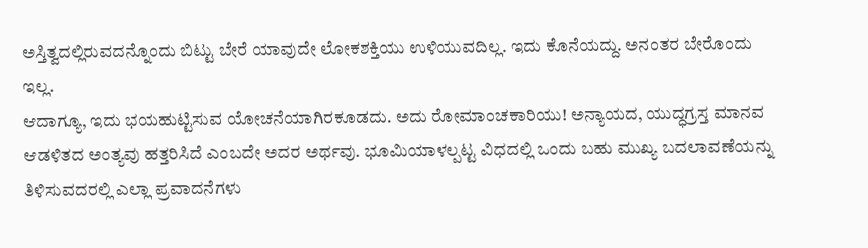ಅಸ್ತಿತ್ವದಲ್ಲಿರುವದನ್ನೊಂದು ಬಿಟ್ಟು ಬೇರೆ ಯಾವುದೇ ಲೋಕಶಕ್ತಿಯು ಉಳಿಯುವದಿಲ್ಲ. ಇದು ಕೊನೆಯದ್ದು. ಅನಂತರ ಬೇರೊಂದು ಇಲ್ಲ.
ಆದಾಗ್ಯೂ, ಇದು ಭಯಹುಟ್ಟಿಸುವ ಯೋಚನೆಯಾಗಿರಕೂಡದು. ಅದು ರೋಮಾಂಚಕಾರಿಯು! ಅನ್ಯಾಯದ, ಯುದ್ಧಗ್ರಸ್ತ ಮಾನವ ಆಡಳಿತದ ಅಂತ್ಯವು ಹತ್ತರಿಸಿದೆ ಎಂಬದೇ ಅದರ ಅರ್ಥವು. ಭೂಮಿಯಾಳಲ್ಪಟ್ಟ ವಿಧದಲ್ಲಿ ಒಂದು ಬಹು ಮುಖ್ಯ ಬದಲಾವಣೆಯನ್ನು ತಿಳಿಸುವದರಲ್ಲಿ ಎಲ್ಲಾ ಪ್ರವಾದನೆಗಳು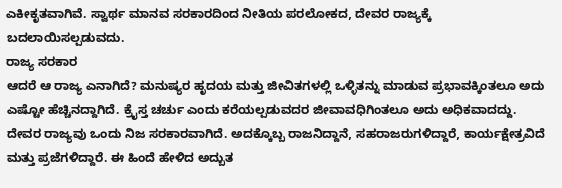ಎಕೀಕೃತವಾಗಿವೆ. ಸ್ವಾರ್ಥ ಮಾನವ ಸರಕಾರದಿಂದ ನೀತಿಯ ಪರಲೋಕದ, ದೇವರ ರಾಜ್ಯಕ್ಕೆ ಬದಲಾಯಿಸಲ್ಪಡುವದು.
ರಾಜ್ಯ ಸರಕಾರ
ಆದರೆ ಆ ರಾಜ್ಯ ಎನಾಗಿದೆ? ಮನುಷ್ಯರ ಹೃದಯ ಮತ್ತು ಜೀವಿತಗಳಲ್ಲಿ ಒಳ್ಳಿತನ್ನು ಮಾಡುವ ಪ್ರಭಾವಕ್ಕಿಂತಲೂ ಅದು ಎಷ್ಟೋ ಹೆಚ್ಚಿನದ್ದಾಗಿದೆ. ಕ್ರೈಸ್ತ ಚರ್ಚು ಎಂದು ಕರೆಯಲ್ಪಡುವದರ ಜೀವಾವಧಿಗಿಂತಲೂ ಅದು ಅಧಿಕವಾದದ್ದು. ದೇವರ ರಾಜ್ಯವು ಒಂದು ನಿಜ ಸರಕಾರವಾಗಿದೆ. ಅದಕ್ಕೊಬ್ಬ ರಾಜನಿದ್ದಾನೆ, ಸಹರಾಜರುಗಳಿದ್ದಾರೆ, ಕಾರ್ಯಕ್ಷೇತ್ರವಿದೆ ಮತ್ತು ಪ್ರಜೆಗಳಿದ್ದಾರೆ. ಈ ಹಿಂದೆ ಹೇಳಿದ ಅದ್ಬುತ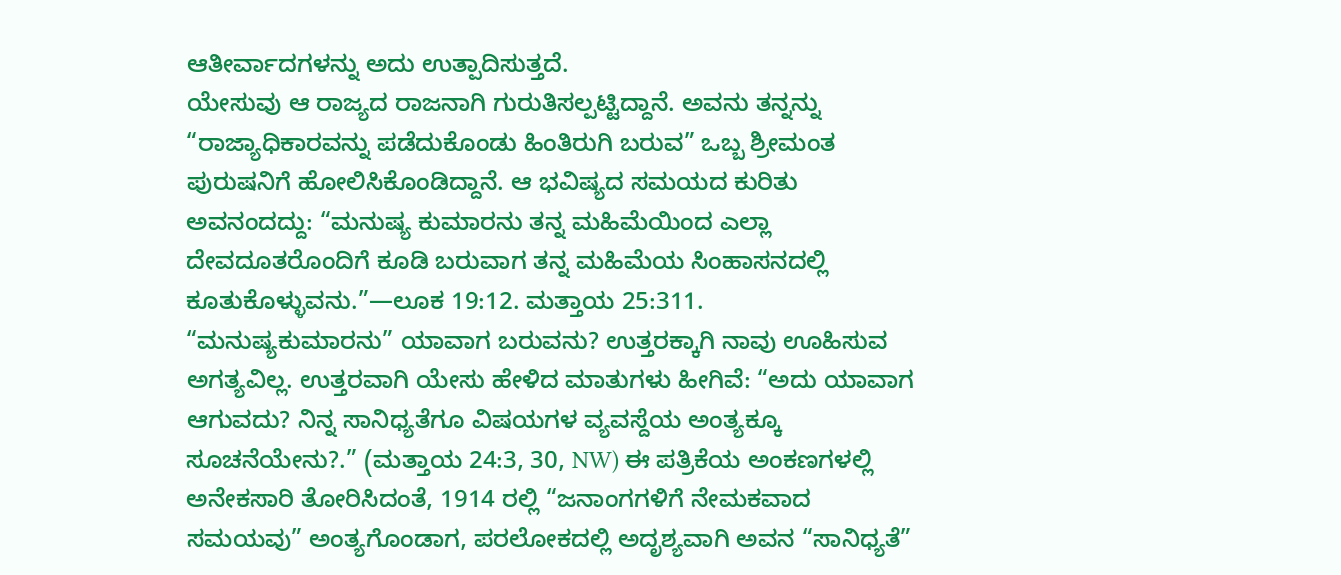ಆತೀರ್ವಾದಗಳನ್ನು ಅದು ಉತ್ಪಾದಿಸುತ್ತದೆ.
ಯೇಸುವು ಆ ರಾಜ್ಯದ ರಾಜನಾಗಿ ಗುರುತಿಸಲ್ಪಟ್ಟಿದ್ದಾನೆ. ಅವನು ತನ್ನನ್ನು “ರಾಜ್ಯಾಧಿಕಾರವನ್ನು ಪಡೆದುಕೊಂಡು ಹಿಂತಿರುಗಿ ಬರುವ” ಒಬ್ಬ ಶ್ರೀಮಂತ ಪುರುಷನಿಗೆ ಹೋಲಿಸಿಕೊಂಡಿದ್ದಾನೆ. ಆ ಭವಿಷ್ಯದ ಸಮಯದ ಕುರಿತು ಅವನಂದದ್ದು: “ಮನುಷ್ಯ ಕುಮಾರನು ತನ್ನ ಮಹಿಮೆಯಿಂದ ಎಲ್ಲಾ ದೇವದೂತರೊಂದಿಗೆ ಕೂಡಿ ಬರುವಾಗ ತನ್ನ ಮಹಿಮೆಯ ಸಿಂಹಾಸನದಲ್ಲಿ ಕೂತುಕೊಳ್ಳುವನು.”—ಲೂಕ 19:12. ಮತ್ತಾಯ 25:311.
“ಮನುಷ್ಯಕುಮಾರನು” ಯಾವಾಗ ಬರುವನು? ಉತ್ತರಕ್ಕಾಗಿ ನಾವು ಊಹಿಸುವ ಅಗತ್ಯವಿಲ್ಲ. ಉತ್ತರವಾಗಿ ಯೇಸು ಹೇಳಿದ ಮಾತುಗಳು ಹೀಗಿವೆ: “ಅದು ಯಾವಾಗ ಆಗುವದು? ನಿನ್ನ ಸಾನಿಧ್ಯತೆಗೂ ವಿಷಯಗಳ ವ್ಯವಸ್ದೆಯ ಅಂತ್ಯಕ್ಕೂ ಸೂಚನೆಯೇನು?.” (ಮತ್ತಾಯ 24:3, 30, NW) ಈ ಪತ್ರಿಕೆಯ ಅಂಕಣಗಳಲ್ಲಿ ಅನೇಕಸಾರಿ ತೋರಿಸಿದಂತೆ, 1914 ರಲ್ಲಿ “ಜನಾಂಗಗಳಿಗೆ ನೇಮಕವಾದ ಸಮಯವು” ಅಂತ್ಯಗೊಂಡಾಗ, ಪರಲೋಕದಲ್ಲಿ ಅದೃಶ್ಯವಾಗಿ ಅವನ “ಸಾನಿಧ್ಯತೆ”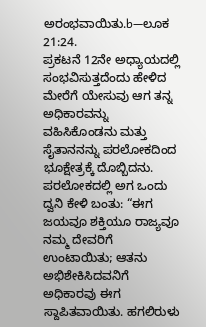ಅರಂಭವಾಯಿತು.b—ಲೂಕ 21:24.
ಪ್ರಕಟನೆ 12ನೇ ಅಧ್ಯಾಯದಲ್ಲಿ ಸಂಭವಿಸುತ್ತದೆಂದು ಹೇಳಿದ ಮೇರೆಗೆ ಯೇಸುವು ಆಗ ತನ್ನ ಅಧಿಕಾರವನ್ನು ವಹಿಸಿಕೊಂಡನು ಮತ್ತು ಸೈತಾನನನ್ನು ಪರಲೋಕದಿಂದ ಭೂಕ್ಷೇತ್ರಕ್ಕೆ ದೊಬ್ಬಿದನು. ಪರಲೋಕದಲ್ಲಿ ಅಗ ಒಂದು ದ್ವನಿ ಕೇಳಿ ಬಂತು: “ಈಗ ಜಯವೂ ಶಕ್ತಿಯೂ ರಾಜ್ಯವೂ ನಮ್ಮ ದೇವರಿಗೆ ಉಂಟಾಯಿತು; ಆತನು ಅಭಿಶೇಕಿಸಿದವನಿಗೆ ಅಧಿಕಾರವು ಈಗ ಸ್ದಾಪಿತವಾಯಿತು. ಹಗಲಿರುಳು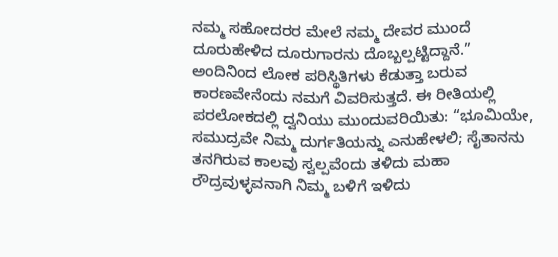ನಮ್ಮ ಸಹೋದರರ ಮೇಲೆ ನಮ್ಮ ದೇವರ ಮುಂದೆ ದೂರುಹೇಳಿದ ದೂರುಗಾರನು ದೊಬ್ಬಲ್ಪಟ್ಟಿದ್ದಾನೆ.” ಅಂದಿನಿಂದ ಲೋಕ ಪರಿಸ್ಥಿತಿಗಳು ಕೆಡುತ್ತಾ ಬರುವ ಕಾರಣವೇನೆಂದು ನಮಗೆ ವಿವರಿಸುತ್ತದೆ. ಈ ರೀತಿಯಲ್ಲಿ ಪರಲೋಕದಲ್ಲಿ ದ್ವನಿಯು ಮುಂದುವರಿಯಿತು: “ಭೂಮಿಯೇ, ಸಮುದ್ರವೇ ನಿಮ್ಮ ದುರ್ಗತಿಯನ್ನು ಎನುಹೇಳಲಿ; ಸೈತಾನನು ತನಗಿರುವ ಕಾಲವು ಸ್ವಲ್ಪವೆಂದು ತಳಿದು ಮಹಾ ರೌದ್ರವುಳ್ಳವನಾಗಿ ನಿಮ್ಮ ಬಳಿಗೆ ಇಳಿದು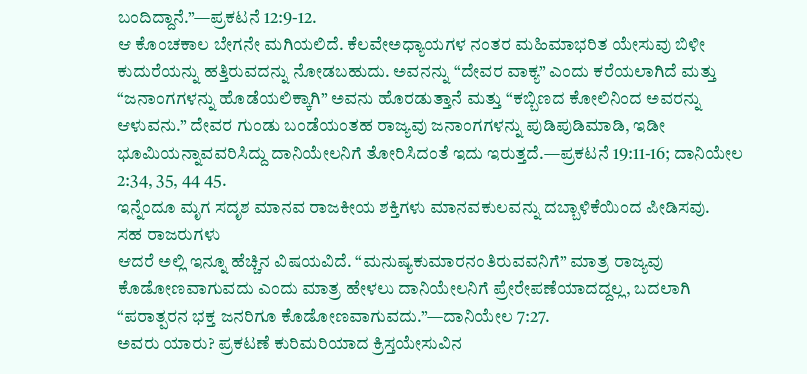ಬಂದಿದ್ದಾನೆ.”—ಪ್ರಕಟನೆ 12:9-12.
ಆ ಕೊಂಚಕಾಲ ಬೇಗನೇ ಮಗಿಯಲಿದೆ. ಕೆಲವೇಅಧ್ಯಾಯಗಳ ನಂತರ ಮಹಿಮಾಭರಿತ ಯೇಸುವು ಬಿಳೀ ಕುದುರೆಯನ್ನು ಹತ್ತಿರುವದನ್ನು ನೋಡಬಹುದು. ಅವನನ್ನು “ದೇವರ ವಾಕ್ಯ” ಎಂದು ಕರೆಯಲಾಗಿದೆ ಮತ್ತು “ಜನಾಂಗಗಳನ್ನು ಹೊಡೆಯಲಿಕ್ಕಾಗಿ” ಅವನು ಹೊರಡುತ್ತಾನೆ ಮತ್ತು “ಕಬ್ಬಿಣದ ಕೋಲಿನಿಂದ ಅವರನ್ನು ಆಳುವನು.” ದೇವರ ಗುಂಡು ಬಂಡೆಯಂತಹ ರಾಜ್ಯವು ಜನಾಂಗಗಳನ್ನು ಪುಡಿಪುಡಿಮಾಡಿ, ಇಡೀ ಭೂಮಿಯನ್ನಾವವರಿಸಿದ್ದು ದಾನಿಯೇಲನಿಗೆ ತೋರಿಸಿದಂತೆ ಇದು ಇರುತ್ತದೆ.—ಪ್ರಕಟನೆ 19:11-16; ದಾನಿಯೇಲ 2:34, 35, 44 45.
ಇನ್ನೆಂದೂ ಮೃಗ ಸದೃಶ ಮಾನವ ರಾಜಕೀಯ ಶಕ್ತಿಗಳು ಮಾನವಕುಲವನ್ನು ದಬ್ಬಾಳಿಕೆಯಿಂದ ಪೀಡಿಸವು.
ಸಹ ರಾಜರುಗಳು
ಆದರೆ ಅಲ್ಲಿ ಇನ್ನೂ ಹೆಚ್ಚಿನ ವಿಷಯವಿದೆ. “ಮನುಷ್ಯಕುಮಾರನಂತಿರುವವನಿಗೆ” ಮಾತ್ರ ರಾಜ್ಯವು ಕೊಡೋಣವಾಗುವದು ಎಂದು ಮಾತ್ರ ಹೇಳಲು ದಾನಿಯೇಲನಿಗೆ ಪ್ರೇರೇಪಣೆಯಾದದ್ದಲ್ಲ, ಬದಲಾಗಿ “ಪರಾತ್ಪರನ ಭಕ್ತ ಜನರಿಗೂ ಕೊಡೋಣವಾಗುವದು.”—ದಾನಿಯೇಲ 7:27.
ಅವರು ಯಾರು? ಪ್ರಕಟಣೆ ಕುರಿಮರಿಯಾದ ಕ್ರಿಸ್ತಯೇಸುವಿನ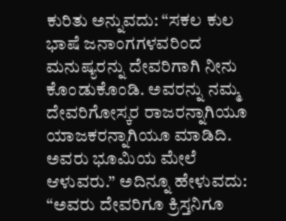ಕುರಿತು ಅನ್ನುವದು: “ಸಕಲ ಕುಲ ಭಾಷೆ ಜನಾಂಗಗಳವರಿಂದ ಮನುಷ್ಯರನ್ನು ದೇವರಿಗಾಗಿ ನೀನು ಕೊಂಡುಕೊಂಡಿ. ಅವರನ್ನು ನಮ್ಮ ದೇವರಿಗೋಸ್ಕರ ರಾಜರನ್ನಾಗಿಯೂ ಯಾಜಕರನ್ನಾಗಿಯೂ ಮಾಡಿದಿ. ಅವರು ಭೂಮಿಯ ಮೇಲೆ ಆಳುವರು.” ಅದಿನ್ನೂ ಹೇಳುವದು: “ಅವರು ದೇವರಿಗೂ ಕ್ರಿಸ್ತನಿಗೂ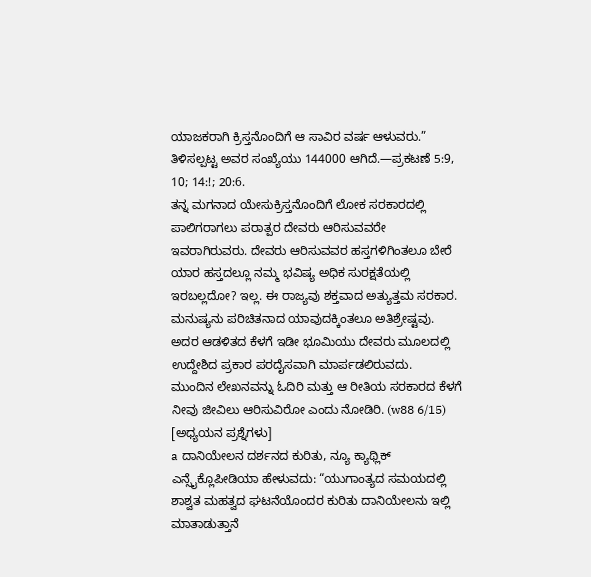ಯಾಜಕರಾಗಿ ಕ್ರಿಸ್ತನೊಂದಿಗೆ ಆ ಸಾವಿರ ವರ್ಷ ಆಳುವರು.” ತಿಳಿಸಲ್ಪಟ್ಟ ಅವರ ಸಂಖ್ಯೆಯು 144000 ಆಗಿದೆ.—ಪ್ರಕಟಣೆ 5:9, 10; 14:!; 20:6.
ತನ್ನ ಮಗನಾದ ಯೇಸುಕ್ರಿಸ್ತನೊಂದಿಗೆ ಲೋಕ ಸರಕಾರದಲ್ಲಿ ಪಾಲಿಗರಾಗಲು ಪರಾತ್ಪರ ದೇವರು ಆರಿಸುವವರೇ ಇವರಾಗಿರುವರು. ದೇವರು ಆರಿಸುವವರ ಹಸ್ತಗಳಿಗಿಂತಲೂ ಬೇರೆ ಯಾರ ಹಸ್ತದಲ್ಲೂ ನಮ್ಮ ಭವಿಷ್ಯ ಅಧಿಕ ಸುರಕ್ಷತೆಯಲ್ಲಿ ಇರಬಲ್ಲದೋ? ಇಲ್ಲ. ಈ ರಾಜ್ಯವು ಶಕ್ತವಾದ ಅತ್ಯುತ್ತಮ ಸರಕಾರ. ಮನುಷ್ಯನು ಪರಿಚಿತನಾದ ಯಾವುದಕ್ಕಿಂತಲೂ ಅತಿಶ್ರೇಷ್ಟವು. ಅದರ ಆಡಳಿತದ ಕೆಳಗೆ ಇಡೀ ಭೂಮಿಯು ದೇವರು ಮೂಲದಲ್ಲಿ ಉದ್ದೇಶಿದ ಪ್ರಕಾರ ಪರದೈಸವಾಗಿ ಮಾರ್ಪಡಲಿರುವದು.
ಮುಂದಿನ ಲೇಖನವನ್ನು ಓದಿರಿ ಮತ್ತು ಆ ರೀತಿಯ ಸರಕಾರದ ಕೆಳಗೆ ನೀವು ಜೀವಿಲು ಆರಿಸುವಿರೋ ಎಂದು ನೋಡಿರಿ. (w88 6/15)
[ಅಧ್ಯಯನ ಪ್ರಶ್ನೆಗಳು]
a ದಾನಿಯೇಲನ ದರ್ಶನದ ಕುರಿತು, ನ್ಯೂ ಕ್ಯಾಥ್ಲಿಕ್ ಎನ್ಸೈಕ್ಲೊಪೀಡಿಯಾ ಹೇಳುವದು: “ಯುಗಾಂತ್ಯದ ಸಮಯದಲ್ಲಿ ಶಾಶ್ವತ ಮಹತ್ವದ ಘಟನೆಯೊಂದರ ಕುರಿತು ದಾನಿಯೇಲನು ಇಲ್ಲಿ ಮಾತಾಡುತ್ತಾನೆ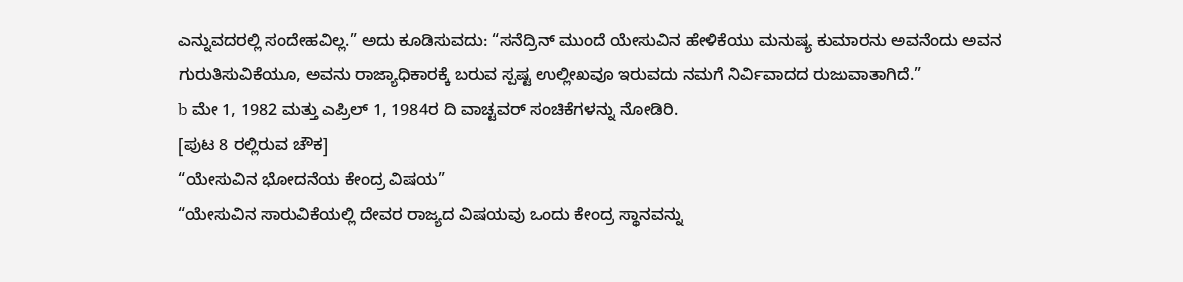ಎನ್ನುವದರಲ್ಲಿ ಸಂದೇಹವಿಲ್ಲ.” ಅದು ಕೂಡಿಸುವದು: “ಸನೆದ್ರಿನ್ ಮುಂದೆ ಯೇಸುವಿನ ಹೇಳಿಕೆಯು ಮನುಷ್ಯ ಕುಮಾರನು ಅವನೆಂದು ಅವನ ಗುರುತಿಸುವಿಕೆಯೂ, ಅವನು ರಾಜ್ಯಾಧಿಕಾರಕ್ಕೆ ಬರುವ ಸ್ಪಷ್ಟ ಉಲ್ಲೀಖವೂ ಇರುವದು ನಮಗೆ ನಿರ್ವಿವಾದದ ರುಜುವಾತಾಗಿದೆ.”
b ಮೇ 1, 1982 ಮತ್ತು ಎಪ್ರಿಲ್ 1, 1984ರ ದಿ ವಾಚ್ಟವರ್ ಸಂಚಿಕೆಗಳನ್ನು ನೋಡಿರಿ.
[ಪುಟ 8 ರಲ್ಲಿರುವ ಚೌಕ]
“ಯೇಸುವಿನ ಭೋದನೆಯ ಕೇಂದ್ರ ವಿಷಯ”
“ಯೇಸುವಿನ ಸಾರುವಿಕೆಯಲ್ಲಿ ದೇವರ ರಾಜ್ಯದ ವಿಷಯವು ಒಂದು ಕೇಂದ್ರ ಸ್ಥಾನವನ್ನು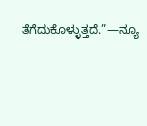ತೆಗೆದುಕೊಳ್ಳುತ್ತದೆ.”—ನ್ಯೂ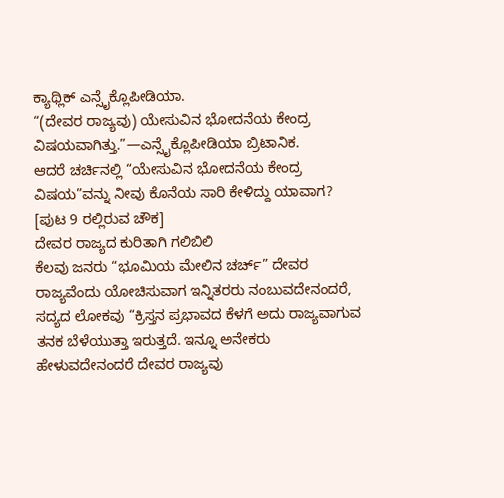ಕ್ಯಾಥ್ಲಿಕ್ ಎನ್ಸೈಕ್ಲೊಪೀಡಿಯಾ.
“(ದೇವರ ರಾಜ್ಯವು) ಯೇಸುವಿನ ಭೋದನೆಯ ಕೇಂದ್ರ ವಿಷಯವಾಗಿತ್ತು.”—ಎನ್ಸೈಕ್ಲೊಪೀಡಿಯಾ ಬ್ರಿಟಾನಿಕ.
ಆದರೆ ಚರ್ಚಿನಲ್ಲಿ “ಯೇಸುವಿನ ಭೋದನೆಯ ಕೇಂದ್ರ ವಿಷಯ”ವನ್ನು ನೀವು ಕೊನೆಯ ಸಾರಿ ಕೇಳಿದ್ದು ಯಾವಾಗ?
[ಪುಟ 9 ರಲ್ಲಿರುವ ಚೌಕ]
ದೇವರ ರಾಜ್ಯದ ಕುರಿತಾಗಿ ಗಲಿಬಿಲಿ
ಕೆಲವು ಜನರು “ಭೂಮಿಯ ಮೇಲಿನ ಚರ್ಚ್” ದೇವರ ರಾಜ್ಯವೆಂದು ಯೋಚಿಸುವಾಗ ಇನ್ನಿತರರು ನಂಬುವದೇನಂದರೆ, ಸದ್ಯದ ಲೋಕವು “ಕ್ರಿಸ್ತನ ಪ್ರಭಾವದ ಕೆಳಗೆ ಅದು ರಾಜ್ಯವಾಗುವ ತನಕ ಬೆಳೆಯುತ್ತಾ ಇರುತ್ತದೆ. ಇನ್ನೂ ಅನೇಕರು ಹೇಳುವದೇನಂದರೆ ದೇವರ ರಾಜ್ಯವು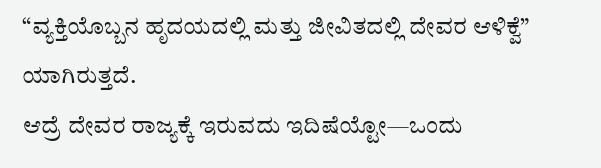“ವ್ಯಕ್ತಿಯೊಬ್ಬನ ಹೃದಯದಲ್ಲಿ ಮತ್ತು ಜೀವಿತದಲ್ಲಿ ದೇವರ ಆಳಿಕ್ವೆ” ಯಾಗಿರುತ್ತದೆ.
ಆದ್ರೆ ದೇವರ ರಾಜ್ಯಕ್ಕೆ ಇರುವದು ಇದಿಷೆಯ್ಟೋ—ಒಂದು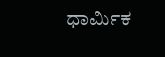ಧಾರ್ಮಿಕ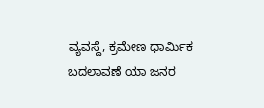ವ್ಯವಸ್ದೆ, ಕ್ರಮೇಣ ಧಾರ್ಮಿಕ ಬದಲಾವಣೆ ಯಾ ಜನರ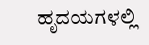ಹೃದಯಗಳಲ್ಲಿ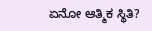ಏನೋ ಆತ್ಮಿಕ ಸ್ಥಿತಿ?